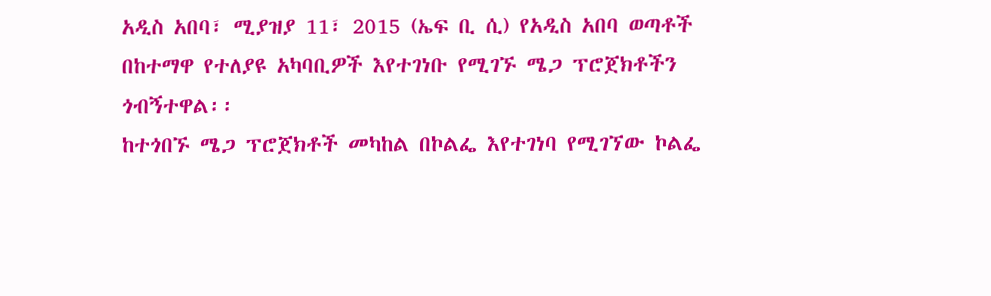አዲስ አበባ፣ ሚያዝያ 11፣ 2015 (ኤፍ ቢ ሲ) የአዲስ አበባ ወጣቶች በከተማዋ የተለያዩ አካባቢዎች እየተገነቡ የሚገኙ ሜጋ ፕሮጀክቶችን ጎብኝተዋል፡፡
ከተጎበኙ ሜጋ ፕሮጀክቶች መካከል በኮልፌ እየተገነባ የሚገኘው ኮልፌ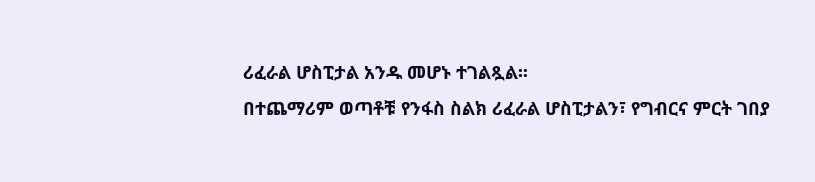ሪፈራል ሆስፒታል አንዱ መሆኑ ተገልጿል፡፡
በተጨማሪም ወጣቶቹ የንፋስ ስልክ ሪፈራል ሆስፒታልን፣ የግብርና ምርት ገበያ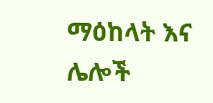ማዕከላት እና ሌሎች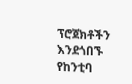ፕሮጀክቶችን እንደጎበኙ የከንቲባ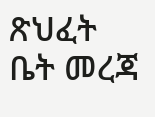ጽህፈት ቤት መረጃ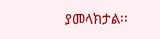ያመላክታል፡፡